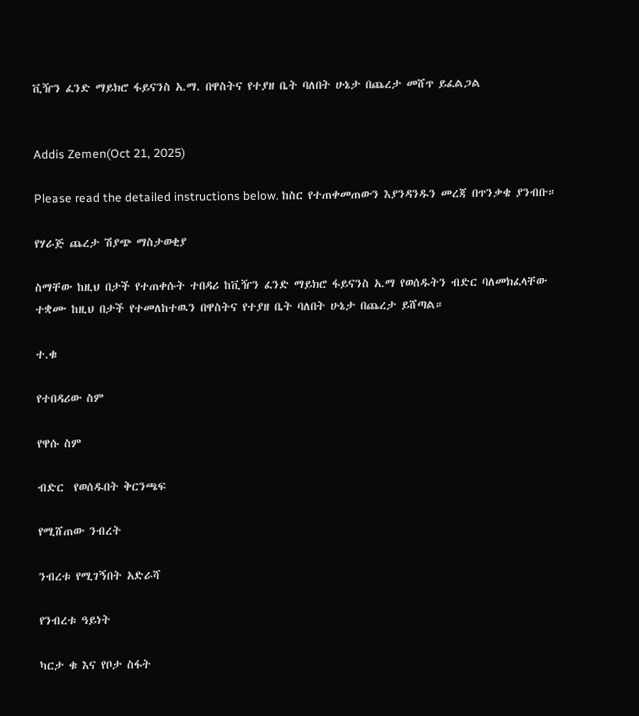ቪዥን ፈንድ ማይክሮ ፋይናንስ አ.ማ. በዋስትና የተያዘ ቤት ባለበት ሁኔታ በጨረታ መሸጥ ይፈልጋል


Addis Zemen(Oct 21, 2025)

Please read the detailed instructions below. ከስር የተጠቀመጠውን እያንዳንዱን መረጃ በጥንቃቄ ያንብቡ።

የሃራጅ ጨረታ ሽያጭ ማስታወቂያ

ስማቸው ከዚህ በታች የተጠቀሱት ተበዳሪ ከቪዥን ፈንድ ማይክሮ ፋይናንስ አ.ማ የወሰዱትን ብድር ባለመክፈላቸው ተቋሙ ከዚህ በታች የተመለከተዉን በዋስትና የተያዘ ቤት ባለበት ሁኔታ በጨረታ ይሸጣል።

ተ.ቁ

የተበዳሪው ስም

የዋሱ ስም

ብድር  የወሰዱበት ቅርንጫፍ

የሚሸጠው ንብረት

ንብረቱ የሚገኝበት አድራሻ

የንብረቱ ዓይነት

ካርታ ቁ እና የቦታ ስፋት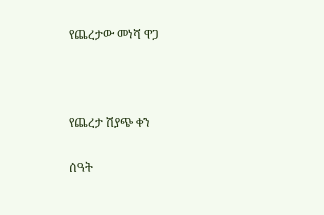የጨረታው መነሻ ዋጋ



የጨረታ ሽያጭ ቀን

ሰዓት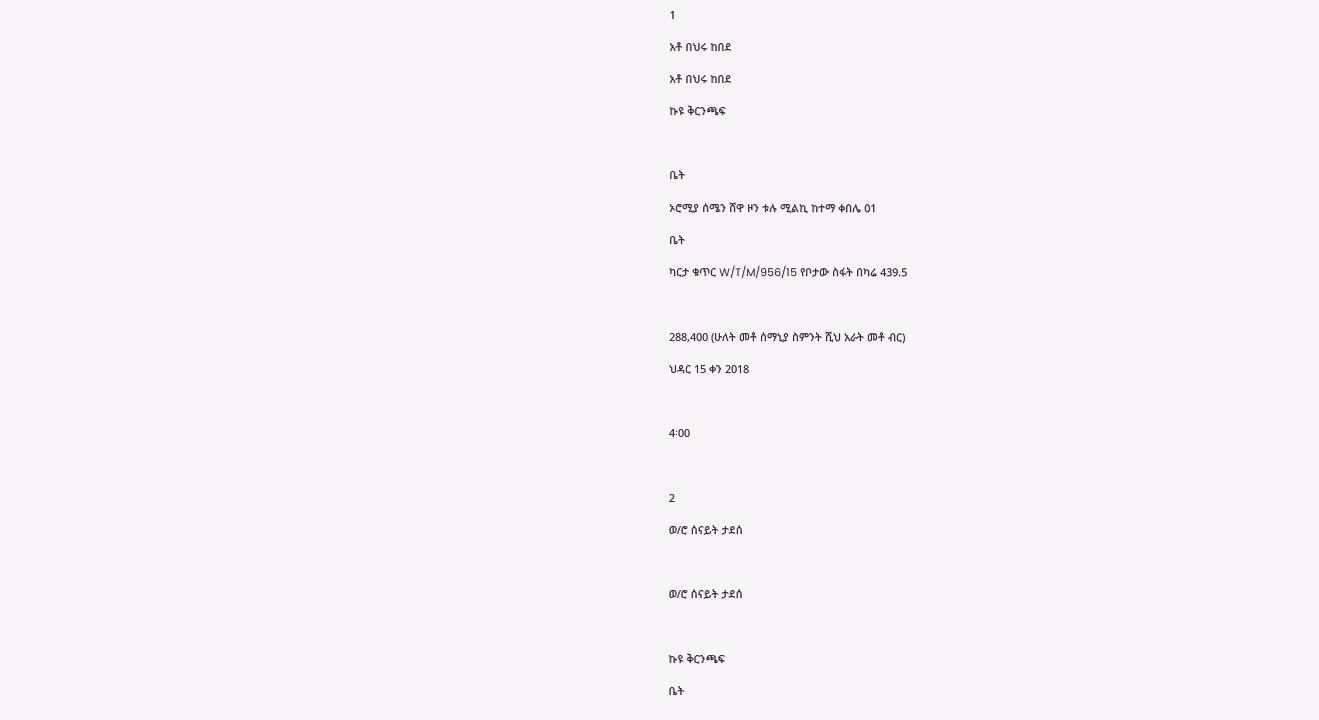1

አቶ በህሩ ከበደ

አቶ በህሩ ከበደ

ኩዩ ቅርንጫፍ



ቤት

ኦሮሚያ ሰሜን ሸዋ ዞን ቱሉ ሚልኪ ከተማ ቀበሌ 01

ቤት

ካርታ ቁጥር W/T/M/956/15 የቦታው ስፋት በካሬ 439.5



288,400 (ሁለት መቶ ሰማኒያ ስምንት ሺህ አራት መቶ ብር)

ህዳር 15 ቀን 2018



4፡00



2

ወ/ሮ ሰናይት ታደሰ



ወ/ሮ ሰናይት ታደሰ



ኩዩ ቅርንጫፍ

ቤት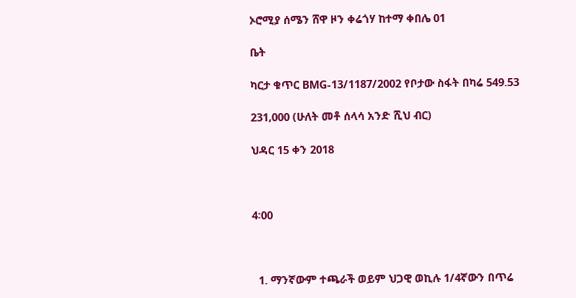ኦሮሚያ ሰሜን ሸዋ ዞን ቀሬጎሃ ከተማ ቀበሌ 01

ቤት

ካርታ ቁጥር BMG-13/1187/2002 የቦታው ስፋት በካሬ 549.53

231,000 (ሁለት መቶ ሰላሳ አንድ ሺህ ብር)

ህዳር 15 ቀን 2018



4፡00



  1. ማንኛውም ተጫራች ወይም ህጋዊ ወኪሉ 1/4ኛውን በጥሬ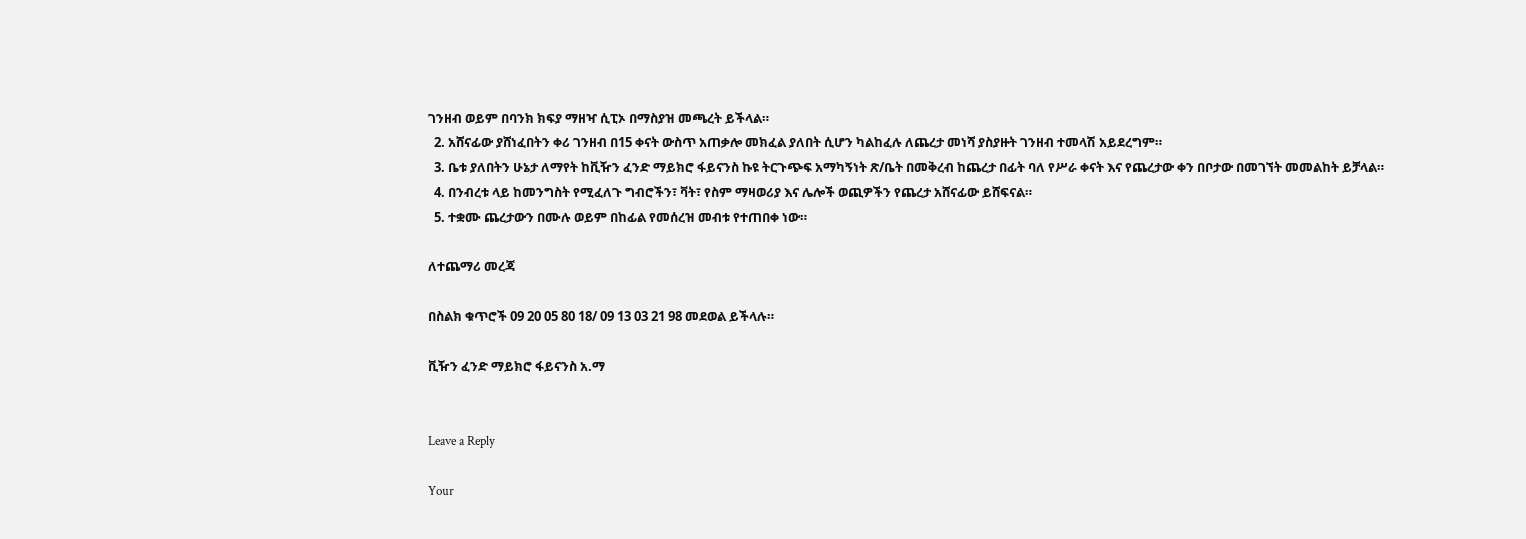ገንዘብ ወይም በባንክ ክፍያ ማዘዣ ሲፒኦ በማስያዝ መጫረት ይችላል።
  2. አሸናፊው ያሸነፈበትን ቀሪ ገንዘብ በ15 ቀናት ውስጥ አጠቃሎ መክፈል ያለበት ሲሆን ካልከፈሉ ለጨረታ መነሻ ያስያዙት ገንዘብ ተመላሽ አይደረግም።
  3. ቤቱ ያለበትን ሁኔታ ለማየት ከቪዥን ፈንድ ማይክሮ ፋይናንስ ኩዩ ትርጉጭፍ አማካኝነት ጽ/ቤት በመቅረብ ከጨረታ በፊት ባለ የሥራ ቀናት እና የጨረታው ቀን በቦታው በመገኘት መመልከት ይቻላል።
  4. በንብረቱ ላይ ከመንግስት የሚፈለጉ ግብሮችን፣ ቫት፣ የስም ማዛወሪያ እና ሌሎች ወጪዎችን የጨረታ አሸናፊው ይሸፍናል።
  5. ተቋሙ ጨረታውን በሙሉ ወይም በከፊል የመሰረዝ መብቱ የተጠበቀ ነው።

ለተጨማሪ መረጃ

በስልክ ቁጥሮች 09 20 05 80 18/ 09 13 03 21 98 መደወል ይችላሉ።

ቪዥን ፈንድ ማይክሮ ፋይናንስ አ.ማ


Leave a Reply

Your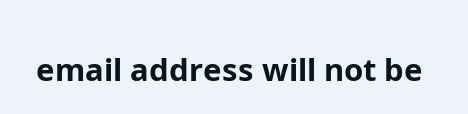email address will not be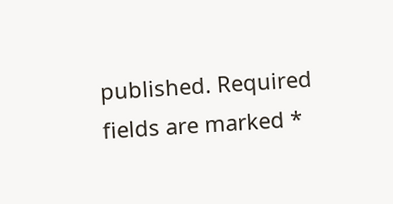published. Required fields are marked *